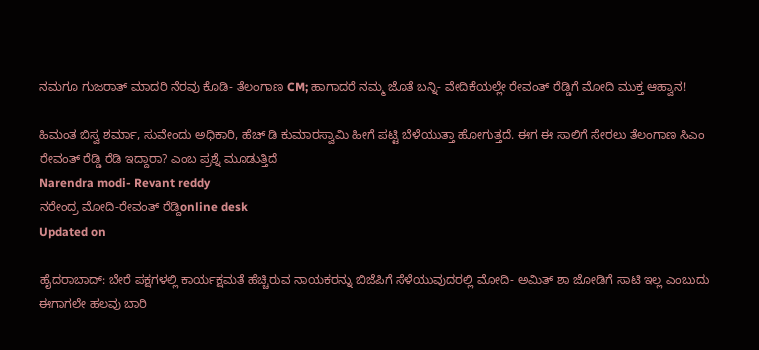ನಮಗೂ ಗುಜರಾತ್ ಮಾದರಿ ನೆರವು ಕೊಡಿ- ತೆಲಂಗಾಣ CM; ಹಾಗಾದರೆ ನಮ್ಮ ಜೊತೆ ಬನ್ನಿ- ವೇದಿಕೆಯಲ್ಲೇ ರೇವಂತ್ ರೆಡ್ಡಿಗೆ ಮೋದಿ ಮುಕ್ತ ಆಹ್ವಾನ!

ಹಿಮಂತ ಬಿಸ್ವ ಶರ್ಮಾ, ಸುವೇಂದು ಅಧಿಕಾರಿ, ಹೆಚ್ ಡಿ ಕುಮಾರಸ್ವಾಮಿ ಹೀಗೆ ಪಟ್ಟಿ ಬೆಳೆಯುತ್ತಾ ಹೋಗುತ್ತದೆ. ಈಗ ಈ ಸಾಲಿಗೆ ಸೇರಲು ತೆಲಂಗಾಣ ಸಿಎಂ ರೇವಂತ್ ರೆಡ್ಡಿ ರೆಡಿ ಇದ್ದಾರಾ? ಎಂಬ ಪ್ರಶ್ನೆ ಮೂಡುತ್ತಿದೆ
Narendra modi- Revant reddy
ನರೇಂದ್ರ ಮೋದಿ-ರೇವಂತ್ ರೆಡ್ದಿonline desk
Updated on

ಹೈದರಾಬಾದ್‌: ಬೇರೆ ಪಕ್ಷಗಳಲ್ಲಿ ಕಾರ್ಯಕ್ಷಮತೆ ಹೆಚ್ಚಿರುವ ನಾಯಕರನ್ನು ಬಿಜೆಪಿಗೆ ಸೆಳೆಯುವುದರಲ್ಲಿ ಮೋದಿ- ಅಮಿತ್ ಶಾ ಜೋಡಿಗೆ ಸಾಟಿ ಇಲ್ಲ ಎಂಬುದು ಈಗಾಗಲೇ ಹಲವು ಬಾರಿ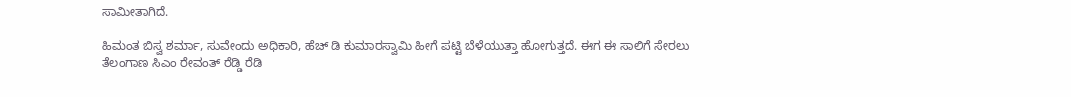ಸಾಮೀತಾಗಿದೆ.

ಹಿಮಂತ ಬಿಸ್ವ ಶರ್ಮಾ, ಸುವೇಂದು ಅಧಿಕಾರಿ, ಹೆಚ್ ಡಿ ಕುಮಾರಸ್ವಾಮಿ ಹೀಗೆ ಪಟ್ಟಿ ಬೆಳೆಯುತ್ತಾ ಹೋಗುತ್ತದೆ. ಈಗ ಈ ಸಾಲಿಗೆ ಸೇರಲು ತೆಲಂಗಾಣ ಸಿಎಂ ರೇವಂತ್ ರೆಡ್ಡಿ ರೆಡಿ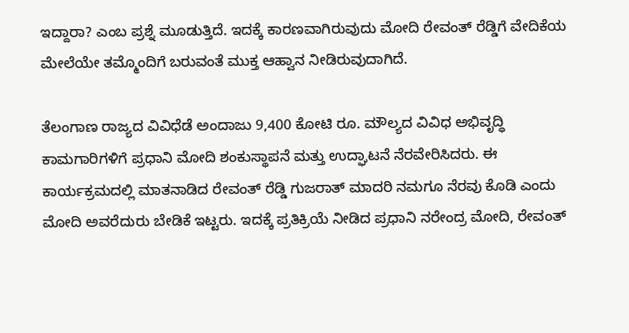ಇದ್ದಾರಾ? ಎಂಬ ಪ್ರಶ್ನೆ ಮೂಡುತ್ತಿದೆ. ಇದಕ್ಕೆ ಕಾರಣವಾಗಿರುವುದು ಮೋದಿ ರೇವಂತ್ ರೆಡ್ಡಿಗೆ ವೇದಿಕೆಯ ಮೇಲೆಯೇ ತಮ್ಮೊಂದಿಗೆ ಬರುವಂತೆ ಮುಕ್ತ ಆಹ್ವಾನ ನೀಡಿರುವುದಾಗಿದೆ.

ತೆಲಂಗಾಣ ರಾಜ್ಯದ ವಿವಿಧೆಡೆ ಅಂದಾಜು 9,400 ಕೋಟಿ ರೂ. ಮೌಲ್ಯದ ವಿವಿಧ ಅಭಿವೃದ್ಧಿ ಕಾಮಗಾರಿಗಳಿಗೆ ಪ್ರಧಾನಿ ಮೋದಿ ಶಂಕುಸ್ಥಾಪನೆ ಮತ್ತು ಉದ್ಘಾಟನೆ ನೆರವೇರಿಸಿದರು. ಈ ಕಾರ್ಯಕ್ರಮದಲ್ಲಿ ಮಾತನಾಡಿದ ರೇವಂತ್ ರೆಡ್ಡಿ ಗುಜರಾತ್ ಮಾದರಿ ನಮಗೂ ನೆರವು ಕೊಡಿ ಎಂದು ಮೋದಿ ಅವರೆದುರು ಬೇಡಿಕೆ ಇಟ್ಟರು. ಇದಕ್ಕೆ ಪ್ರತಿಕ್ರಿಯೆ ನೀಡಿದ ಪ್ರಧಾನಿ ನರೇಂದ್ರ ಮೋದಿ, ರೇವಂತ್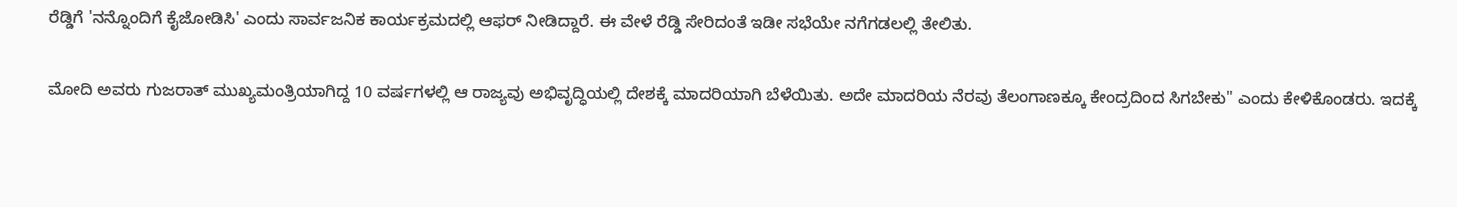ರೆಡ್ಡಿಗೆ 'ನನ್ನೊಂದಿಗೆ ಕೈಜೋಡಿಸಿ' ಎಂದು ಸಾರ್ವಜನಿಕ ಕಾರ್ಯಕ್ರಮದಲ್ಲಿ ಆಫರ್‌ ನೀಡಿದ್ದಾರೆ. ಈ ವೇಳೆ ರೆಡ್ಡಿ ಸೇರಿದಂತೆ ಇಡೀ ಸಭೆಯೇ ನಗೆಗಡಲಲ್ಲಿ ತೇಲಿತು.

ಮೋದಿ ಅವರು ಗುಜರಾತ್ ಮುಖ್ಯಮಂತ್ರಿಯಾಗಿದ್ದ 10 ವರ್ಷಗಳಲ್ಲಿ ಆ ರಾಜ್ಯವು ಅಭಿವೃದ್ಧಿಯಲ್ಲಿ ದೇಶಕ್ಕೆ ಮಾದರಿಯಾಗಿ ಬೆಳೆಯಿತು. ಅದೇ ಮಾದರಿಯ ನೆರವು ತೆಲಂಗಾಣಕ್ಕೂ ಕೇಂದ್ರದಿಂದ ಸಿಗಬೇಕು" ಎಂದು ಕೇಳಿಕೊಂಡರು. ಇದಕ್ಕೆ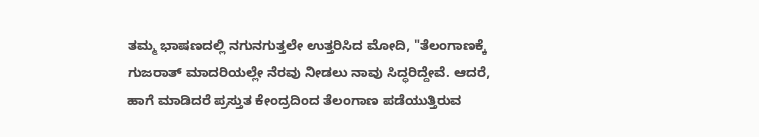ತಮ್ಮ ಭಾಷಣದಲ್ಲಿ ನಗುನಗುತ್ತಲೇ ಉತ್ತರಿಸಿದ ಮೋದಿ, "ತೆಲಂಗಾಣಕ್ಕೆ ಗುಜರಾತ್ ಮಾದರಿಯಲ್ಲೇ ನೆರವು ನೀಡಲು ನಾವು ಸಿದ್ಧರಿದ್ದೇವೆ. ಆದರೆ, ಹಾಗೆ ಮಾಡಿದರೆ ಪ್ರಸ್ತುತ ಕೇಂದ್ರದಿಂದ ತೆಲಂಗಾಣ ಪಡೆಯುತ್ತಿರುವ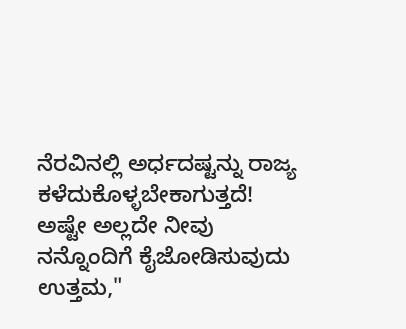ನೆರವಿನಲ್ಲಿ ಅರ್ಧದಷ್ಟನ್ನು ರಾಜ್ಯ ಕಳೆದುಕೊಳ್ಳಬೇಕಾಗುತ್ತದೆ! ಅಷ್ಟೇ ಅಲ್ಲದೇ ನೀವು ನನ್ನೊಂದಿಗೆ ಕೈಜೋಡಿಸುವುದು ಉತ್ತಮ,"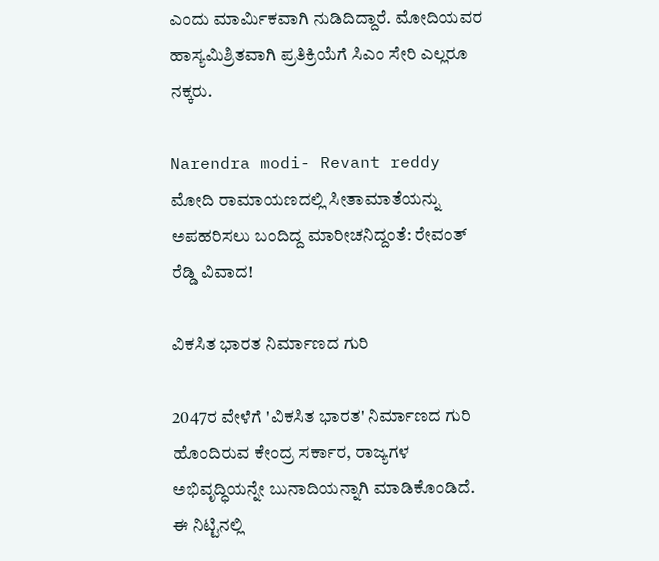ಎಂದು ಮಾರ್ಮಿಕವಾಗಿ ನುಡಿದಿದ್ದಾರೆ. ಮೋದಿಯವರ ಹಾಸ್ಯಮಿಶ್ರಿತವಾಗಿ ಪ್ರತಿಕ್ರಿಯೆಗೆ ಸಿಎಂ ಸೇರಿ ಎಲ್ಲರೂ ನಕ್ಕರು.

Narendra modi- Revant reddy
ಮೋದಿ ರಾಮಾಯಣದಲ್ಲಿ ಸೀತಾಮಾತೆಯನ್ನು ಅಪಹರಿಸಲು ಬಂದಿದ್ದ ಮಾರೀಚನಿದ್ದಂತೆ: ರೇವಂತ್ ರೆಡ್ಡಿ ವಿವಾದ!

ವಿಕಸಿತ ಭಾರತ ನಿರ್ಮಾಣದ ಗುರಿ

2047ರ ವೇಳೆಗೆ 'ವಿಕಸಿತ ಭಾರತ' ನಿರ್ಮಾಣದ ಗುರಿ ಹೊಂದಿರುವ ಕೇಂದ್ರ ಸರ್ಕಾರ, ರಾಜ್ಯಗಳ ಅಭಿವೃದ್ಧಿಯನ್ನೇ ಬುನಾದಿಯನ್ನಾಗಿ ಮಾಡಿಕೊಂಡಿದೆ. ಈ ನಿಟ್ಟಿನಲ್ಲಿ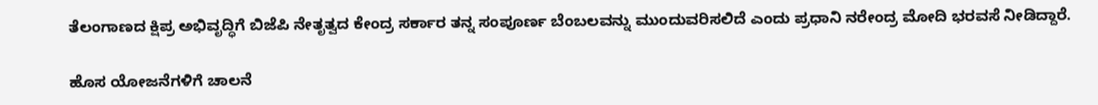ತೆಲಂಗಾಣದ ಕ್ಷಿಪ್ರ ಅಭಿವೃದ್ಧಿಗೆ ಬಿಜೆಪಿ ನೇತೃತ್ವದ ಕೇಂದ್ರ ಸರ್ಕಾರ ತನ್ನ ಸಂಪೂರ್ಣ ಬೆಂಬಲವನ್ನು ಮುಂದುವರಿಸಲಿದೆ ಎಂದು ಪ್ರಧಾನಿ ನರೇಂದ್ರ ಮೋದಿ ಭರವಸೆ ನೀಡಿದ್ದಾರೆ.

ಹೊಸ ಯೋಜನೆಗಳಿಗೆ ಚಾಲನೆ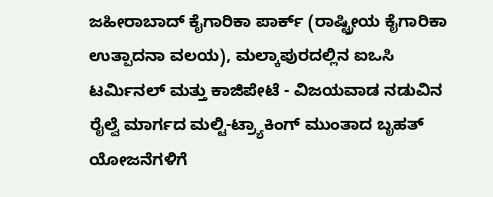ಜಹೀರಾಬಾದ್ ಕೈಗಾರಿಕಾ ಪಾರ್ಕ್ (ರಾಷ್ಟ್ರೀಯ ಕೈಗಾರಿಕಾ ಉತ್ಪಾದನಾ ವಲಯ), ಮಲ್ಕಾಪುರದಲ್ಲಿನ ಐಒಸಿ ಟರ್ಮಿನಲ್ ಮತ್ತು ಕಾಜಿಪೇಟೆ - ವಿಜಯವಾಡ ನಡುವಿನ ರೈಲ್ವೆ ಮಾರ್ಗದ ಮಲ್ಟಿ-ಟ್ರ್ಯಾಕಿಂಗ್ ಮುಂತಾದ ಬೃಹತ್ ಯೋಜನೆಗಳಿಗೆ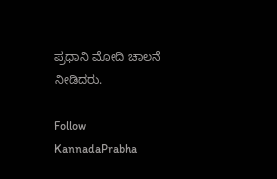ಪ್ರಧಾನಿ ಮೋದಿ ಚಾಲನೆ ನೀಡಿದರು.

Follow KannadaPrabha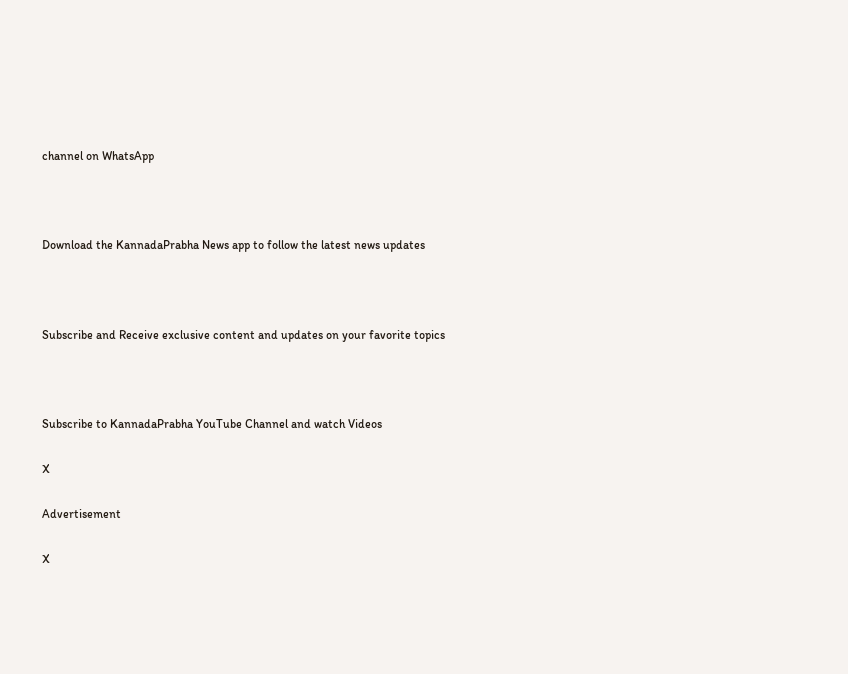channel on WhatsApp



Download the KannadaPrabha News app to follow the latest news updates



Subscribe and Receive exclusive content and updates on your favorite topics



Subscribe to KannadaPrabha YouTube Channel and watch Videos

X

Advertisement

X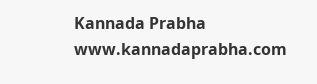Kannada Prabha
www.kannadaprabha.com